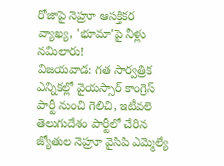రోజాపై నెహ్రూ ఆసక్తికర వ్యాఖ్య, 'భూమా'పై నీళ్లు నమిలారు!
విజయవాడ: గత సార్వత్రిక ఎన్నికల్లో వైయస్సార్ కాంగ్రెస్ పార్టీ నుంచి గెలిచి, ఇటీవలె తెలుగుదేశం పార్టీలో చేరిన జ్యోతుల నెహ్రూ వైసిపి ఎమ్మెల్యే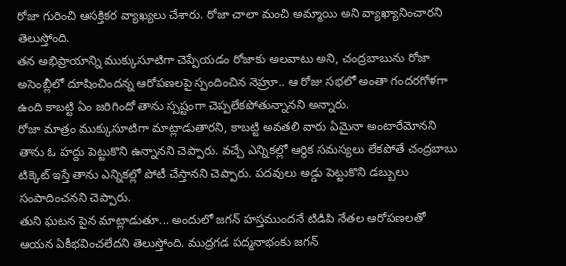రోజా గురించి ఆసక్తికర వ్యాఖ్యలు చేశారు. రోజా చాలా మంచి అమ్మాయి అని వ్యాఖ్యానించారని తెలుస్తోంది.
తన అభిప్రాయాన్ని ముక్కుసూటిగా చెప్పేయడం రోజాకు అలవాటు అని, చంద్రబాబును రోజా అసెంబ్లీలో దూషించిందన్న ఆరోపణలపై స్పందించిన నెహ్రూ.. ఆ రోజు సభలో అంతా గందరగోళగా ఉంది కాబట్టి ఏం జరిగిందో తాను స్పష్టంగా చెప్పలేకపోతున్నానని అన్నారు.
రోజా మాత్రం ముక్కుసూటిగా మాట్లాడుతారని, కాబట్టి అవతలి వారు ఏమైనా అంటారేమోనని తాను ఓ హద్దు పెట్టుకొని ఉన్నానని చెప్పారు. వచ్చే ఎన్నికల్లో ఆర్థిక సమస్యలు లేకపోతే చంద్రబాబు టిక్కెట్ ఇస్తే తాను ఎన్నికల్లో పోటీ చేస్తానని చెప్పారు. పదవులు అడ్డు పెట్టుకొని డబ్బులు సంపాదించనని చెప్పారు.
తుని ఘటన పైన మాట్లాడుతూ... అందులో జగన్ హస్తముందనే టిడిపి నేతల ఆరోపణలతో ఆయన ఏకీభవించలేదని తెలుస్తోంది. ముద్రగడ పద్మనాభంకు జగన్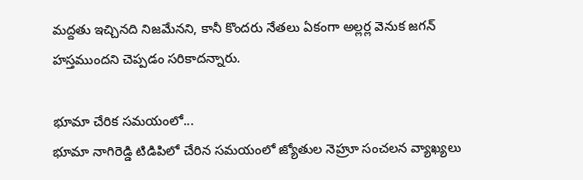మద్దతు ఇచ్చినది నిజమేనని, కానీ కొందరు నేతలు ఏకంగా అల్లర్ల వెనుక జగన్ హస్తముందని చెప్పడం సరికాదన్నారు.

భూమా చేరిక సమయంలో...
భూమా నాగిరెడ్డి టిడిపిలో చేరిన సమయంలో జ్యోతుల నెహ్రూ సంచలన వ్యాఖ్యలు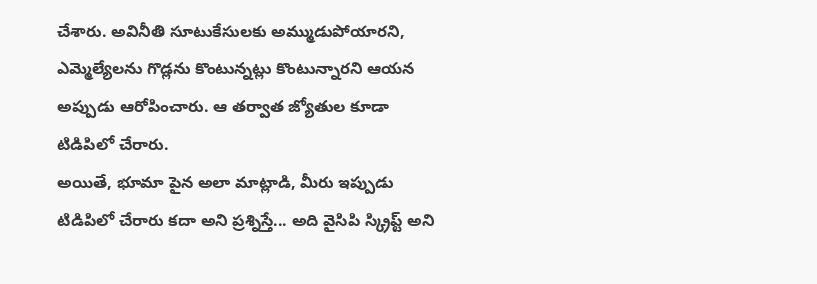చేశారు. అవినీతి సూటుకేసులకు అమ్ముడుపోయారని, ఎమ్మెల్యేలను గొడ్లను కొంటున్నట్లు కొంటున్నారని ఆయన అప్పుడు ఆరోపించారు. ఆ తర్వాత జ్యోతుల కూడా టిడిపిలో చేరారు.
అయితే, భూమా పైన అలా మాట్లాడి, మీరు ఇప్పుడు టిడిపిలో చేరారు కదా అని ప్రశ్నిస్తే... అది వైసిపి స్క్రిప్ట్ అని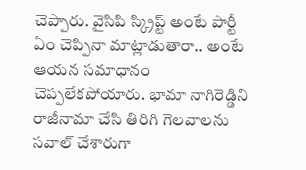చెప్పారు. వైసిపి స్క్రిప్ట్ అంటే పార్టీ ఏం చెప్పినా మాట్లాడుతారా.. అంటే ఆయన సమాధానం చెప్పలేకపోయారు. భామా నాగిరెడ్డిని రాజీనామా చేసి తిరిగి గెలవాలను సవాల్ చేశారుగా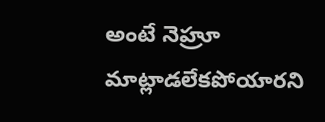అంటే నెహ్రూ మాట్లాడలేకపోయారని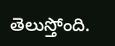తెలుస్తోంది.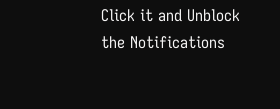Click it and Unblock the Notifications